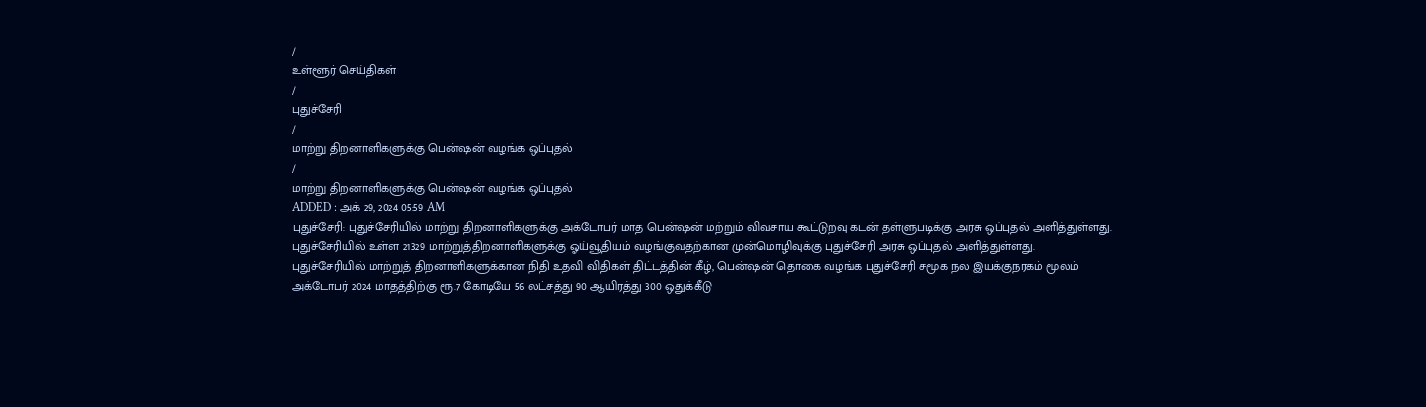/
உள்ளூர் செய்திகள்
/
புதுச்சேரி
/
மாற்று திறனாளிகளுக்கு பென்ஷன் வழங்க ஒப்புதல்
/
மாற்று திறனாளிகளுக்கு பென்ஷன் வழங்க ஒப்புதல்
ADDED : அக் 29, 2024 05:59 AM
புதுச்சேரி: புதுச்சேரியில் மாற்று திறனாளிகளுக்கு அக்டோபர் மாத பென்ஷன் மற்றும் விவசாய கூட்டுறவு கடன் தள்ளுபடிக்கு அரசு ஒப்புதல் அளித்துள்ளது.
புதுச்சேரியில் உள்ள 21329 மாற்றுத்திறனாளிகளுக்கு ஓய்வூதியம் வழங்குவதற்கான முன்மொழிவுக்கு புதுச்சேரி அரசு ஒப்புதல் அளித்துள்ளது.
புதுச்சேரியில் மாற்றுத் திறனாளிகளுக்கான நிதி உதவி விதிகள் திட்டத்தின் கீழ், பென்ஷன் தொகை வழங்க புதுச்சேரி சமூக நல இயக்குநரகம் மூலம் அக்டோபர் 2024 மாதத்திற்கு ரூ.7 கோடியே 56 லட்சத்து 90 ஆயிரத்து 300 ஒதுக்கீடு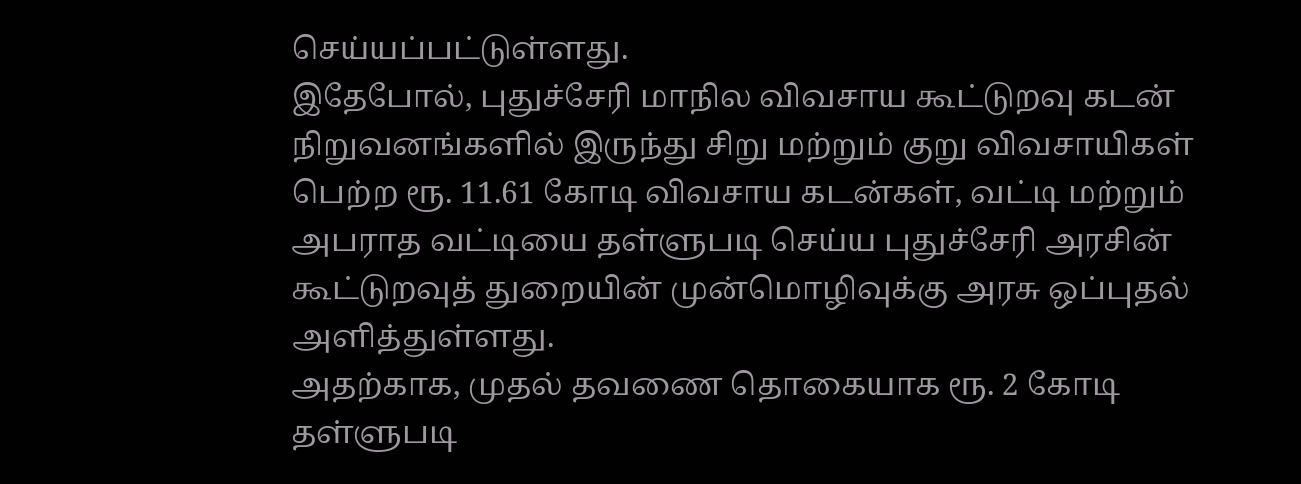செய்யப்பட்டுள்ளது.
இதேபோல், புதுச்சேரி மாநில விவசாய கூட்டுறவு கடன் நிறுவனங்களில் இருந்து சிறு மற்றும் குறு விவசாயிகள் பெற்ற ரூ. 11.61 கோடி விவசாய கடன்கள், வட்டி மற்றும் அபராத வட்டியை தள்ளுபடி செய்ய புதுச்சேரி அரசின் கூட்டுறவுத் துறையின் முன்மொழிவுக்கு அரசு ஒப்புதல் அளித்துள்ளது.
அதற்காக, முதல் தவணை தொகையாக ரூ. 2 கோடி தள்ளுபடி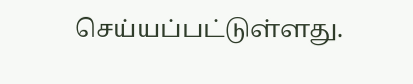செய்யப்பட்டுள்ளது.